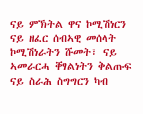ናይ ምኽትል ዋና ኮሚሽነርን ናይ ዘፈር ሰብኣዊ መሰላት ኮሚሽነራትን ሹመት፣ ናይ ኣመራርሓ ቐፃልነትን ቅልጡፍ ናይ ስራሕ ስግግርን ካብ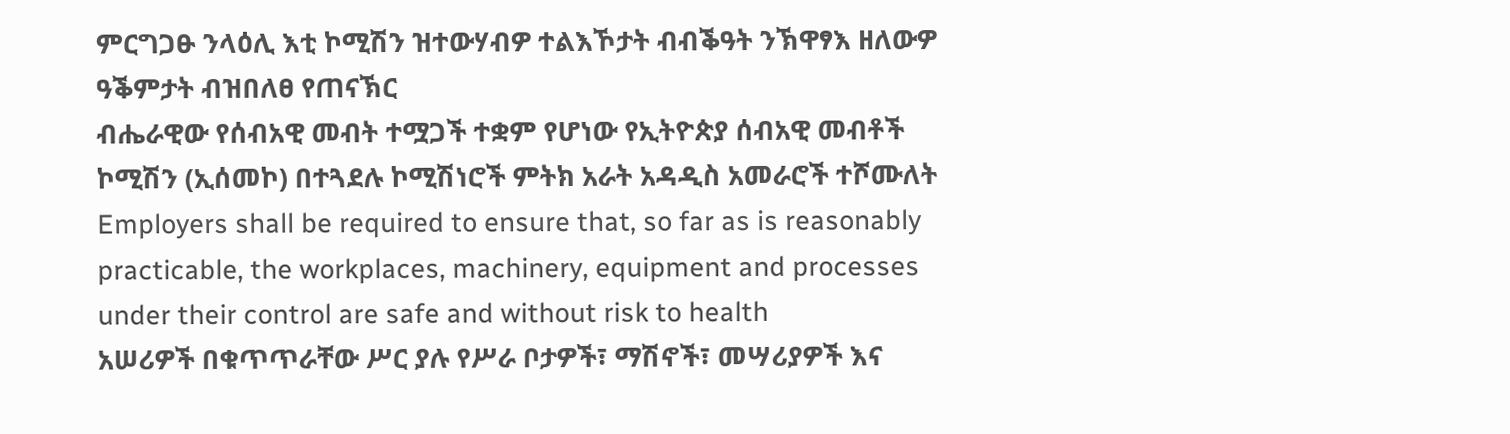ምርግጋፁ ንላዕሊ እቲ ኮሚሽን ዝተውሃብዎ ተልእኾታት ብብቕዓት ንኽዋፃእ ዘለውዎ ዓቕምታት ብዝበለፀ የጠናኽር
ብሔራዊው የሰብአዊ መብት ተሟጋች ተቋም የሆነው የኢትዮጵያ ሰብአዊ መብቶች ኮሚሽን (ኢሰመኮ) በተጓደሉ ኮሚሽነሮች ምትክ አራት አዳዲስ አመራሮች ተሾሙለት
Employers shall be required to ensure that, so far as is reasonably practicable, the workplaces, machinery, equipment and processes under their control are safe and without risk to health
አሠሪዎች በቁጥጥራቸው ሥር ያሉ የሥራ ቦታዎች፣ ማሽኖች፣ መሣሪያዎች እና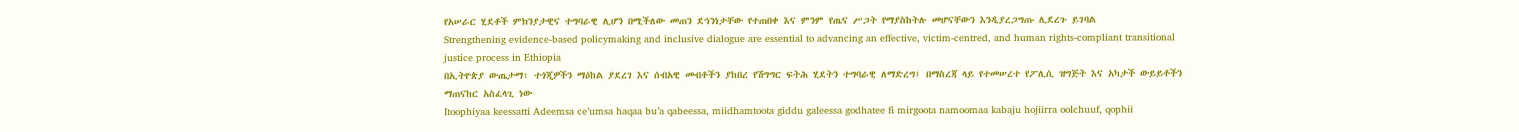የአሠራር ሂደቶች ምክንያታዊና ተግባራዊ ሊሆን በሚችለው መጠን ደኅንነታቸው የተጠበቀ እና ምንም የጤና ሥጋት የማያስከትሉ መሆናቸውን እንዲያረጋግጡ ሊደረጉ ይገባል
Strengthening evidence-based policymaking and inclusive dialogue are essential to advancing an effective, victim-centred, and human rights-compliant transitional justice process in Ethiopia
በኢትዮጵያ ውጤታማ፣ ተጎጂዎችን ማዕከል ያደረገ እና ሰብአዊ መብቶችን ያከበረ የሽግግር ፍትሕ ሂደትን ተግባራዊ ለማድረግ፤ በማስረጃ ላይ የተመሠረተ የፖሊሲ ዝግጅት እና አካታች ውይይቶችን ማጠናከር አስፈላጊ ነው
Itoophiyaa keessatti Adeemsa ce’umsa haqaa bu’a qabeessa, miidhamtoota giddu galeessa godhatee fi mirgoota namoomaa kabaju hojiirra oolchuuf, qophii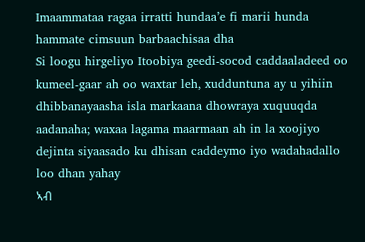Imaammataa ragaa irratti hundaa’e fi marii hunda hammate cimsuun barbaachisaa dha
Si loogu hirgeliyo Itoobiya geedi-socod caddaaladeed oo kumeel-gaar ah oo waxtar leh, xudduntuna ay u yihiin dhibbanayaasha isla markaana dhowraya xuquuqda aadanaha; waxaa lagama maarmaan ah in la xoojiyo dejinta siyaasado ku dhisan caddeymo iyo wadahadallo loo dhan yahay
ኣብ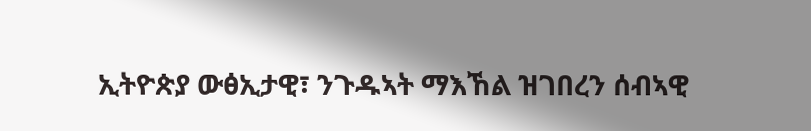ኢትዮጵያ ውፅኢታዊ፣ ንጉዱኣት ማእኸል ዝገበረን ሰብኣዊ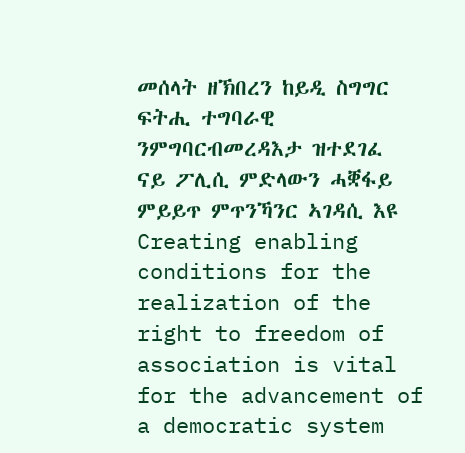መሰላት ዘኽበረን ከይዲ ስግግር ፍትሒ ተግባራዊ ንምግባርብመረዳእታ ዝተደገፈ ናይ ፖሊሲ ምድላውን ሓቛፋይ ምይይጥ ምጥንኻንር ኣገዳሲ እዩ
Creating enabling conditions for the realization of the right to freedom of association is vital for the advancement of a democratic system